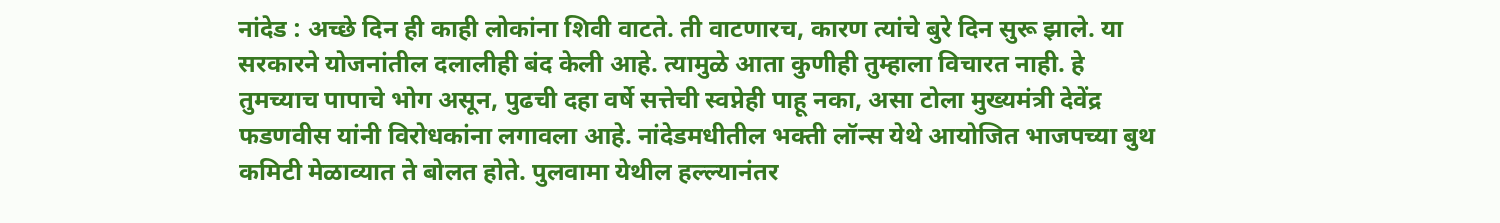नांदेड : अच्छे दिन ही काही लोकांना शिवी वाटते. ती वाटणारच, कारण त्यांचे बुरे दिन सुरू झाले. या सरकारने योजनांतील दलालीही बंद केली आहे. त्यामुळे आता कुणीही तुम्हाला विचारत नाही. हे तुमच्याच पापाचे भोग असून, पुढची दहा वर्षे सत्तेची स्वप्नेही पाहू नका, असा टोला मुख्यमंत्री देवेंद्र फडणवीस यांनी विरोधकांना लगावला आहे. नांदेडमधीतील भक्ती लॉन्स येथे आयोजित भाजपच्या बुथ कमिटी मेळाव्यात ते बोलत होते. पुलवामा येथील हल्ल्यानंतर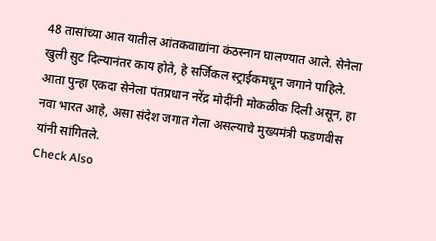48 तासांच्या आत यातील आंतकवाद्यांना कंठस्नान घालण्यात आले. सेनेला खुली सुट दिल्यानंतर काय होते, हे सर्जिकल स्ट्राईकमधून जगाने पाहिले. आता पुन्हा एकदा सेनेला पंतप्रधान नरेंद्र मोदींनी मोकळीक दिली असून, हा नवा भारत आहे, असा संदेश जगात गेला असल्याचे मुख्यमंत्री फडणवीस यांनी सांगितले.
Check Also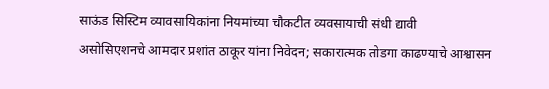साऊंड सिस्टिम व्यावसायिकांना नियमांच्या चौकटीत व्यवसायाची संधी द्यावी
असोसिएशनचे आमदार प्रशांत ठाकूर यांना निवेदन; सकारात्मक तोडगा काढण्याचे आश्वासन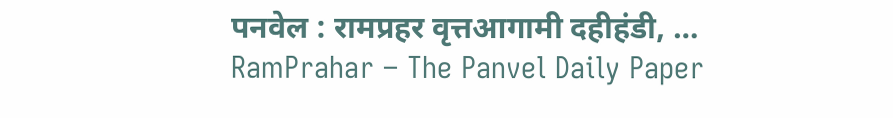पनवेल : रामप्रहर वृत्तआगामी दहीहंडी, …
RamPrahar – The Panvel Daily Paper